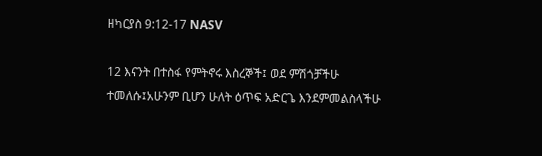ዘካርያስ 9:12-17 NASV

12 እናንት በተስፋ የምትኖሩ እስረኞች፤ ወደ ምሽጎቻችሁ ተመለሱ፤አሁንም ቢሆን ሁለት ዕጥፍ አድርጌ እንደምመልስላችሁ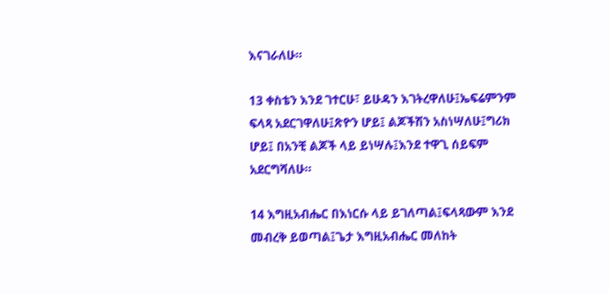እናገራለሁ።

13 ቀስቴን እንደ ገተርሁ፣ ይሁዳን እገትረዋለሁ፤ኤፍሬምንም ፍላጻ አደርገዋለሁ፤ጽዮን ሆይ፤ ልጆችሽን አስነሣለሁ፤ግሪክ ሆይ፤ በአንቺ ልጆች ላይ ይነሣሉ፤እንደ ተዋጊ ሰይፍም አደርግሻለሁ።

14 እግዚአብሔር በእነርሱ ላይ ይገለጣል፤ፍላጻውም እንደ መብረቅ ይወጣል፤ጌታ እግዚአብሔር መለከት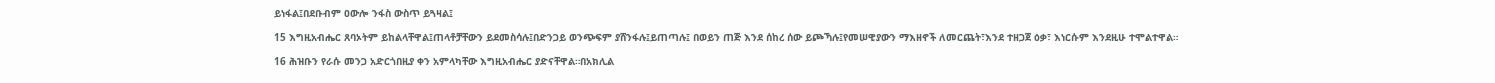ይነፋል፤በደቡብም ዐውሎ ንፋስ ውስጥ ይጓዛል፤

15 እግዚአብሔር ጸባኦትም ይከልላቸዋል፤ጠላቶቻቸውን ይደመስሳሉ፤በድንጋይ ወንጭፍም ያሸንፋሉ፤ይጠጣሉ፤ በወይን ጠጅ እንደ ሰከረ ሰው ይጮኻሉ፤የመሠዊያውን ማእዘኖች ለመርጨት፣እንደ ተዘጋጀ ዕቃ፣ እነርሱም እንደዚሁ ተሞልተዋል።

16 ሕዝቡን የራሱ መንጋ አድርጎበዚያ ቀን አምላካቸው እግዚአብሔር ያድናቸዋል።በአክሊል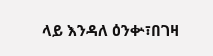ላይ እንዳለ ዕንቍ፣በገዛ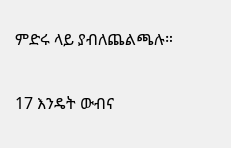ምድሩ ላይ ያብለጨልጫሉ።

17 እንዴት ውብና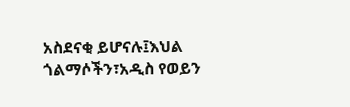አስደናቂ ይሆናሉ፤እህል ጎልማሶችን፣አዲስ የወይን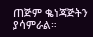ጠጅም ቈነጃጅትን ያሳምራል።